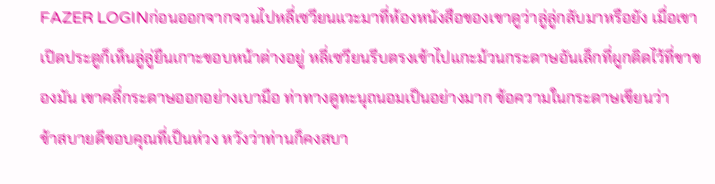FAZER LOGINก่อนออกจากจวนไปหลี่เซวียนแวะมาที่ห้องหนังสือของเขาดูว่าลู่ลู่กลับมาหรือยัง เมื่อเขาเปิดประตูก็เห็นลู่ลู่ยืนเกาะขอบหน้าต่างอยู่ หลี่เซวียนรีบตรงเข้าไปแกะม้วนกระดาษอันเล็กที่ผูกติดไว้ที่ขาของมัน เขาคลี่กระดาษออกอย่างเบามือ ท่าทางดูทะนุถนอมเป็นอย่างมาก ข้อความในกระดาษเขียนว่า
ข้าสบายดีขอบคุณที่เป็นห่วง หวังว่าท่านก็คงสบา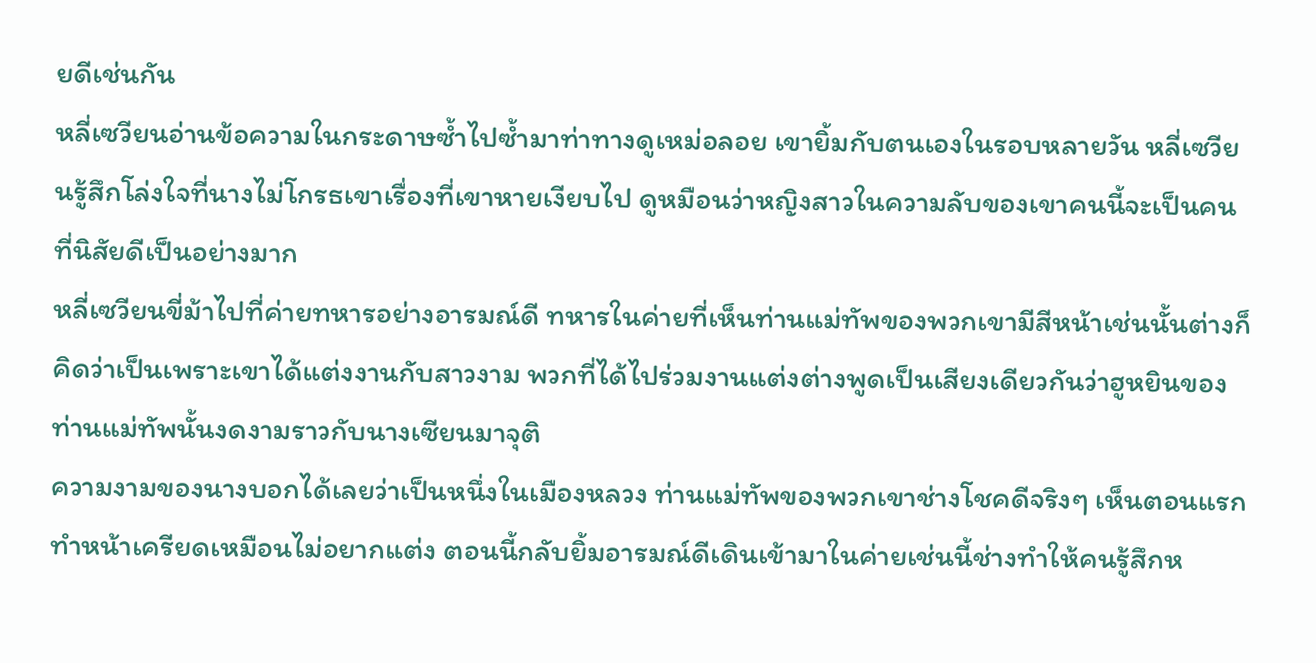ยดีเช่นกัน
หลี่เซวียนอ่านข้อความในกระดาษซ้ำไปซ้ำมาท่าทางดูเหม่อลอย เขายิ้มกับตนเองในรอบหลายวัน หลี่เซวียนรู้สึกโล่งใจที่นางไม่โกรธเขาเรื่องที่เขาหายเงียบไป ดูหมือนว่าหญิงสาวในความลับของเขาคนนี้จะเป็นคนที่นิสัยดีเป็นอย่างมาก
หลี่เซวียนขี่ม้าไปที่ค่ายทหารอย่างอารมณ์ดี ทหารในค่ายที่เห็นท่านแม่ทัพของพวกเขามีสีหน้าเช่นนั้นต่างก็คิดว่าเป็นเพราะเขาได้แต่งงานกับสาวงาม พวกที่ได้ไปร่วมงานแต่งต่างพูดเป็นเสียงเดียวกันว่าฮูหยินของท่านแม่ทัพนั้นงดงามราวกับนางเซียนมาจุติ
ความงามของนางบอกได้เลยว่าเป็นหนึ่งในเมืองหลวง ท่านแม่ทัพของพวกเขาช่างโชคดีจริงๆ เห็นตอนแรกทำหน้าเครียดเหมือนไม่อยากแต่ง ตอนนี้กลับยิ้มอารมณ์ดีเดินเข้ามาในค่ายเช่นนี้ช่างทำให้คนรู้สึกห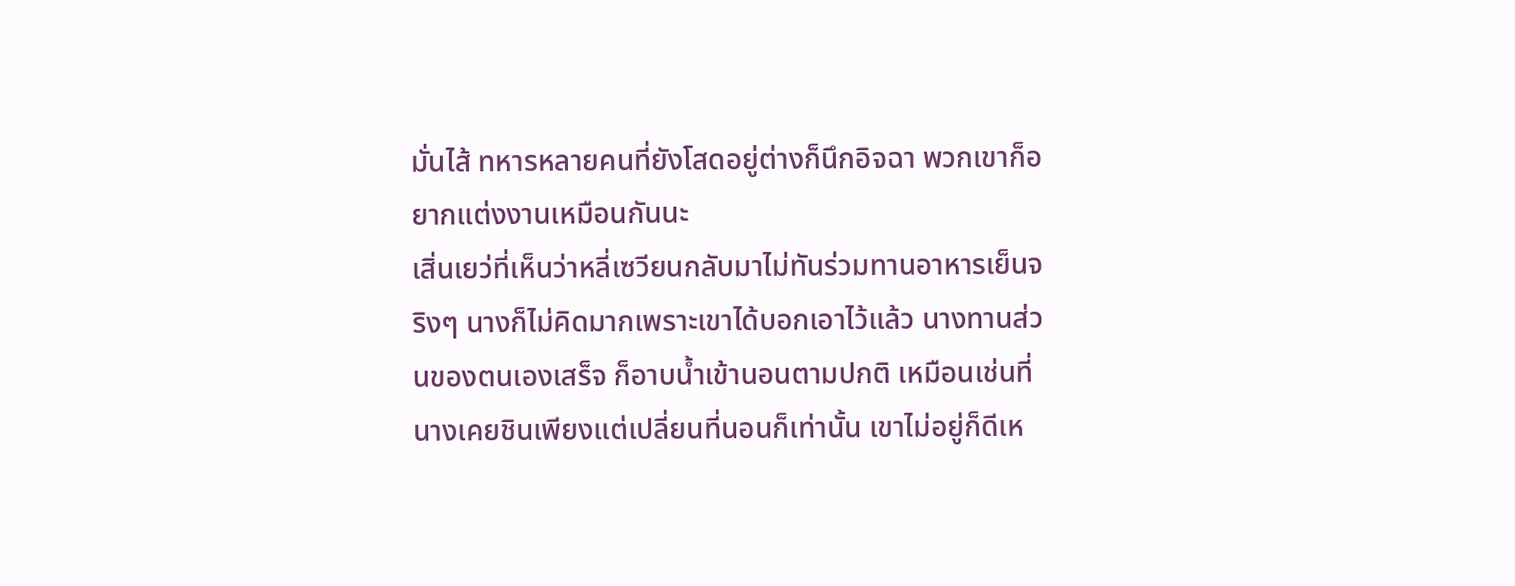มั่นไส้ ทหารหลายคนที่ยังโสดอยู่ต่างก็นึกอิจฉา พวกเขาก็อยากแต่งงานเหมือนกันนะ
เสิ่นเยว่ที่เห็นว่าหลี่เซวียนกลับมาไม่ทันร่วมทานอาหารเย็นจริงๆ นางก็ไม่คิดมากเพราะเขาได้บอกเอาไว้แล้ว นางทานส่วนของตนเองเสร็จ ก็อาบน้ำเข้านอนตามปกติ เหมือนเช่นที่นางเคยชินเพียงแต่เปลี่ยนที่นอนก็เท่านั้น เขาไม่อยู่ก็ดีเห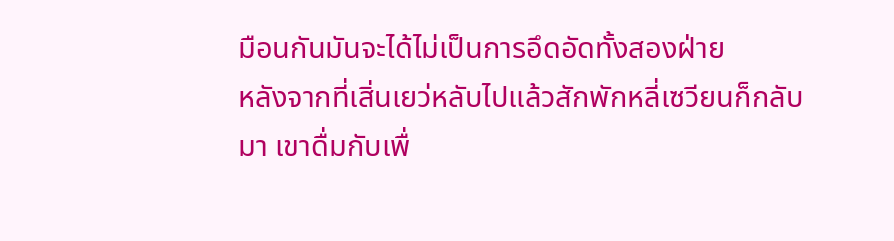มือนกันมันจะได้ไม่เป็นการอึดอัดทั้งสองฝ่าย
หลังจากที่เสิ่นเยว่หลับไปแล้วสักพักหลี่เซวียนก็กลับมา เขาดื่มกับเพื่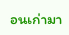อนเก่ามา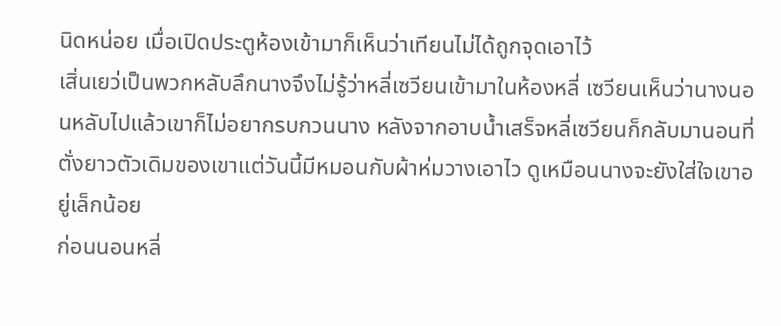นิดหน่อย เมื่อเปิดประตูห้องเข้ามาก็เห็นว่าเทียนไม่ได้ถูกจุดเอาไว้
เสิ่นเยว่เป็นพวกหลับลึกนางจึงไม่รู้ว่าหลี่เซวียนเข้ามาในห้องหลี่ เซวียนเห็นว่านางนอนหลับไปแล้วเขาก็ไม่อยากรบกวนนาง หลังจากอาบน้ำเสร็จหลี่เซวียนก็กลับมานอนที่ตั่งยาวตัวเดิมของเขาแต่วันนี้มีหมอนกับผ้าห่มวางเอาไว ดูเหมือนนางจะยังใส่ใจเขาอยู่เล็กน้อย
ก่อนนอนหลี่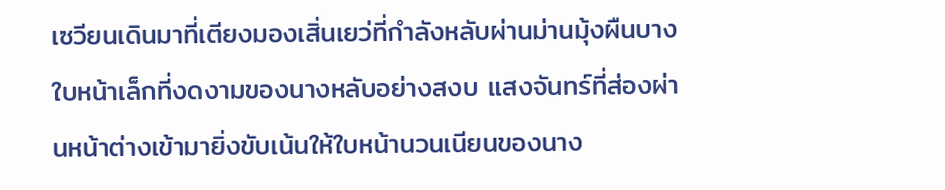เซวียนเดินมาที่เตียงมองเสิ่นเยว่ที่กำลังหลับผ่านม่านมุ้งผืนบาง ใบหน้าเล็กที่งดงามของนางหลับอย่างสงบ แสงจันทร์ที่ส่องผ่านหน้าต่างเข้ามายิ่งขับเน้นให้ใบหน้านวนเนียนของนาง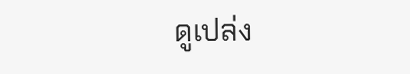ดูเปล่ง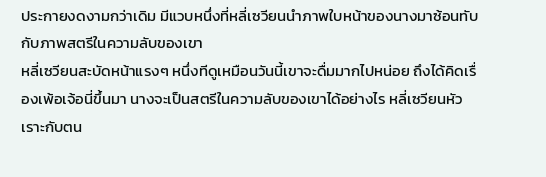ประกายงดงามกว่าเดิม มีแวบหนึ่งที่หลี่เซวียนนำภาพใบหน้าของนางมาซ้อนทับกับภาพสตรีในความลับของเขา
หลี่เซวียนสะบัดหน้าแรงๆ หนึ่งทีดูเหมือนวันนี้เขาจะดื่มมากไปหน่อย ถึงได้คิดเรื่องเพ้อเจ้อนี่ขึ้นมา นางจะเป็นสตรีในความลับของเขาได้อย่างไร หลี่เซวียนหัวเราะกับตน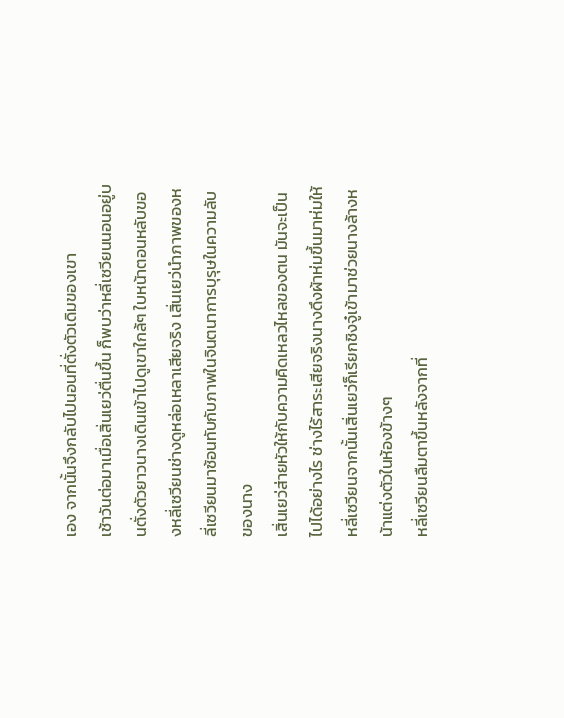เอง จากนั้นจึงกลับไปนอนที่ตั่งตัวเดิมของเขา
เช้าวันต่อมาเมื่อเสิ่นเยว่ตื่นขึ้น ก็พบว่าหลี่เซวียนนอนอยู่บนตั่งตัวยาวนางเดินเข้าไปดูเขาใกล้ๆ ใบหน้าตอนหลับของหลี่เซวียนช่างดูหล่อเหลาเสียจริง เสิ่นเยว่นำภาพของหลี่เซวียนมาซ้อนทับกับภาพในจินตนาการบุรุษในความลับของนาง
เสิ่นเยว่ส่ายหัวให้กับความคิดเหลวไหลของตน มันจะเป็นไปได้อย่างไร ช่างไร้สาระเสียจริงนางดึงผ้าห่มขึ้นมาห่มให้หลี่เซวียนจากนั้นเสิ่นเยว่ก็เรียกชิงจู๋เข้ามาช่วยนางล้างหน้าแต่งตัวในห้องข้างๆ
หลี่เซวียนลืมตาขึ้นหลังจากที่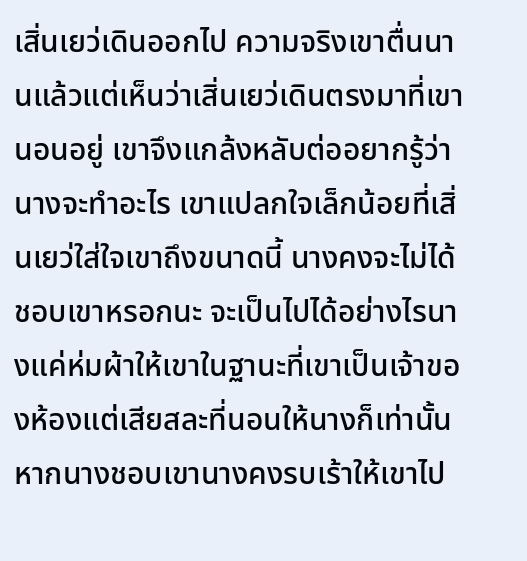เสิ่นเยว่เดินออกไป ความจริงเขาตื่นนานแล้วแต่เห็นว่าเสิ่นเยว่เดินตรงมาที่เขานอนอยู่ เขาจึงแกล้งหลับต่ออยากรู้ว่านางจะทำอะไร เขาแปลกใจเล็กน้อยที่เสิ่นเยว่ใส่ใจเขาถึงขนาดนี้ นางคงจะไม่ได้ชอบเขาหรอกนะ จะเป็นไปได้อย่างไรนางแค่ห่มผ้าให้เขาในฐานะที่เขาเป็นเจ้าของห้องแต่เสียสละที่นอนให้นางก็เท่านั้น หากนางชอบเขานางคงรบเร้าให้เขาไป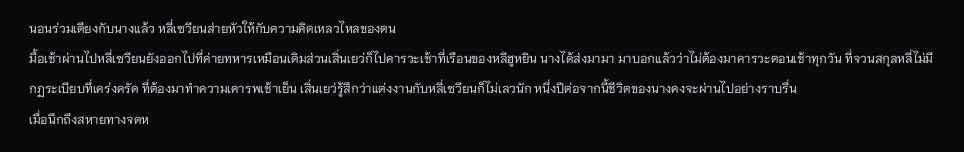นอนร่วมเตียงกับนางแล้ว หลี่เซวียนส่ายหัวให้กับความคิดเหลวไหลของตน
มื้อเช้าผ่านไปหลี่เซวียนยังออกไปที่ค่ายทหารเหมือนเดิมส่วนเสิ่นเยว่ก็ไปคารวะเช้าที่เรือนของหลีฮูหยิน นางได้ส่งมามา มาบอกแล้วว่าไม่ต้องมาคารวะตอนเช้าทุกวัน ที่จวนสกุลหลี่ไม่มีกฏระเบียบที่เคร่งครัด ที่ต้องมาทำความเคารพเช้าเย็น เสิ่นเยว่รู้สึกว่าแต่งงานกับหลี่เซวียนก็ไม่เลวนัก หนึ่งปีต่อจากนี้ชีวิตของนางคงจะผ่านไปอย่างราบรื่น
เมื่อนึกถึงสหายทางจดห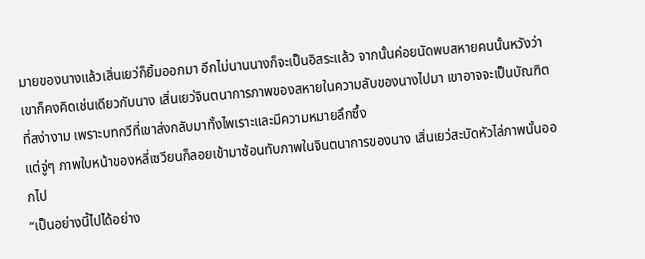มายของนางแล้วเสิ่นเยว่ก็ยิ้มออกมา อีกไม่นานนางก็จะเป็นอิสระแล้ว จากนั้นค่อยนัดพบสหายคนนั้นหวังว่าเขาก็คงคิดเช่นเดียวกับนาง เสิ่นเยว่จินตนาการภาพของสหายในความลับของนางไปมา เขาอาจจะเป็นบัณฑิตที่สง่างาม เพราะบทกวีที่เขาส่งกลับมาทั้งไพเราะและมีความหมายลึกซึ้ง
แต่จู่ๆ ภาพใบหน้าของหลี่เซวียนก็ลอยเข้ามาซ้อนทับภาพในจินตนาการของนาง เสิ่นเยว่สะบัดหัวไล่ภาพนั้นออกไป
“เป็นอย่างนี้ไปได้อย่าง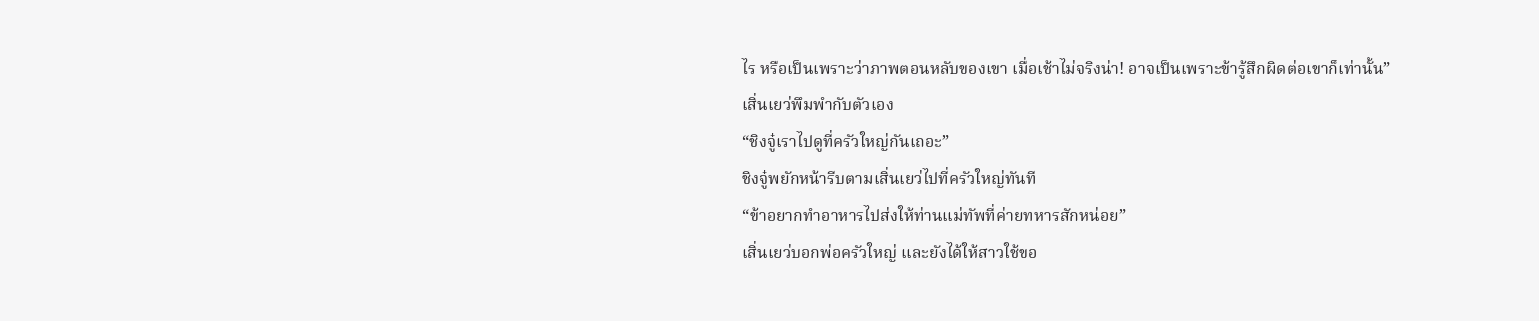ไร หรือเป็นเพราะว่าภาพตอนหลับของเขา เมื่อเช้าไม่จริงน่า! อาจเป็นเพราะข้ารู้สึกผิดต่อเขาก็เท่านั้น”
เสิ่นเยว่พึมพำกับตัวเอง
“ชิงจู๋เราไปดูที่ครัวใหญ่กันเถอะ”
ชิงจู๋พยักหน้ารีบตามเสิ่นเยว่ไปที่ครัวใหญ่ทันที
“ข้าอยากทำอาหารไปส่งให้ท่านแม่ทัพที่ค่ายทหารสักหน่อย”
เสิ่นเยว่บอกพ่อครัวใหญ่ และยังได้ให้สาวใช้ขอ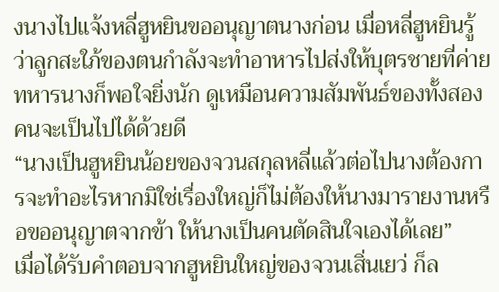งนางไปแจ้งหลี่ฮูหยินขออนุญาตนางก่อน เมื่อหลี่ฮูหยินรู้ว่าลูกสะใภ้ของตนกำลังจะทำอาหารไปส่งให้บุตรชายที่ค่ายทหารนางก็พอใจยิ่งนัก ดูเหมือนความสัมพันธ์ของทั้งสองคนจะเป็นไปได้ด้วยดี
“นางเป็นฮูหยินน้อยของจวนสกุลหลี่แล้วต่อไปนางต้องการจะทำอะไรหากมิใช่เรื่องใหญ่ก็ไม่ต้องให้นางมารายงานหรือขออนุญาตจากข้า ให้นางเป็นคนตัดสินใจเองได้เลย”
เมื่อได้รับคำตอบจากฮูหยินใหญ่ของจวนเสิ่นเยว่ ก็ล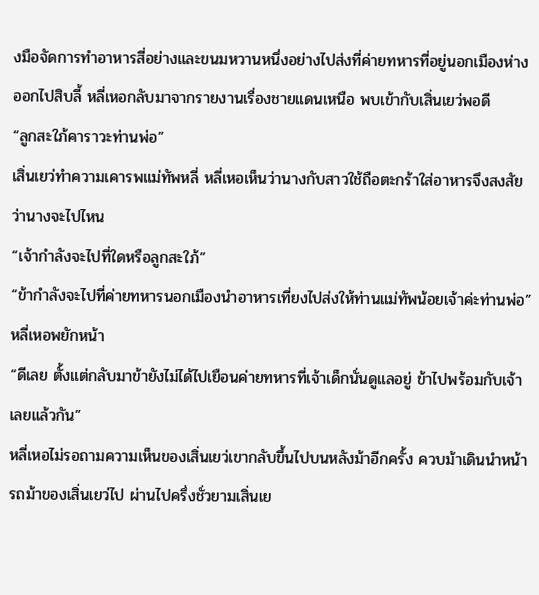งมือจัดการทำอาหารสี่อย่างและขนมหวานหนึ่งอย่างไปส่งที่ค่ายทหารที่อยู่นอกเมืองห่างออกไปสิบลี้ หลี่เหอกลับมาจากรายงานเรื่องชายแดนเหนือ พบเข้ากับเสิ่นเยว่พอดี
“ลูกสะใภ้คาราวะท่านพ่อ”
เสิ่นเยว่ทำความเคารพแม่ทัพหลี่ หลี่เหอเห็นว่านางกับสาวใช้ถือตะกร้าใส่อาหารจึงสงสัยว่านางจะไปไหน
“เจ้ากำลังจะไปที่ใดหรือลูกสะใภ้”
“ข้ากำลังจะไปที่ค่ายทหารนอกเมืองนำอาหารเที่ยงไปส่งให้ท่านแม่ทัพน้อยเจ้าค่ะท่านพ่อ”
หลี่เหอพยักหน้า
“ดีเลย ตั้งแต่กลับมาข้ายังไม่ได้ไปเยือนค่ายทหารที่เจ้าเด็กนั่นดูแลอยู่ ข้าไปพร้อมกับเจ้าเลยแล้วกัน”
หลี่เหอไม่รอถามความเห็นของเสิ่นเยว่เขากลับขึ้นไปบนหลังม้าอีกครั้ง ควบม้าเดินนำหน้ารถม้าของเสิ่นเยว่ไป ผ่านไปครึ่งชั่วยามเสิ่นเย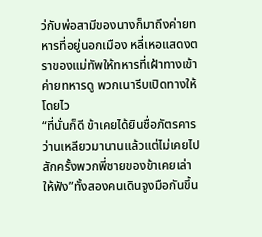ว่กับพ่อสามีของนางก็มาถึงค่ายทหารที่อยู่นอกเมือง หลี่เหอแสดงตราของแม่ทัพให้ทหารที่เฝ้าทางเข้าค่ายทหารดู พวกเนารีบเปิดทางให้โดยไว
“ที่นั่นก็ดี ข้าเคยได้ยินชื่อภัตรคารว่านเหลียวมานานแล้วแต่ไม่เคยไปสักครั้งพวกพี่ชายของข้าเคยเล่าให้ฟัง”ทั้งสองคนเดินจูงมือกันขึ้น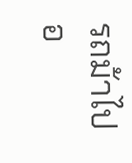รถม้าไปอ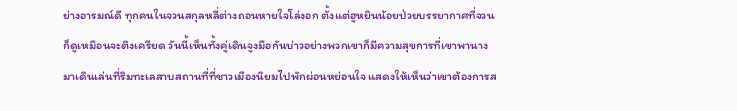ย่างอารมณ์ดี ทุกคนในจวนสกุลหลี่ต่างถอนหายใจโล่งอก ตั้งแต่ฮูหยินน้อยป่วยบรรยากาศที่จวนก็ดูเหมือนจะตึงเครียด วันนี้เห็นทั้งคู่เดินจูงมือกันบ่าวอย่างพวกเขาก็มีความสุขการที่เขาพานางมาเดินเล่นที่ริมทะเลสาบสถานที่ที่ชาวเมืองนิยมไปพักผ่อนหย่อนใจ แสดงให้เห็นว่าเขาต้องการส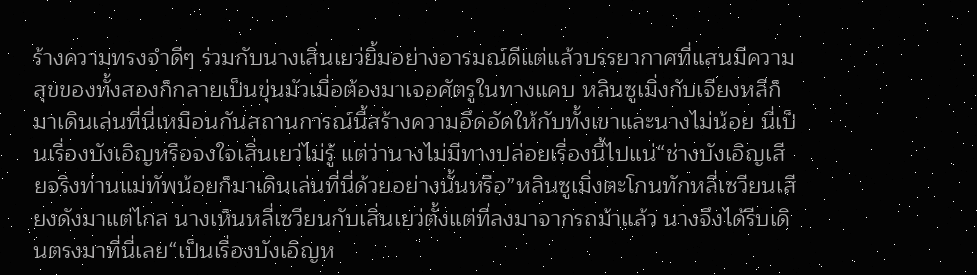ร้างความทรงจำดีๆ ร่วมกับนางเสิ่นเยว่ยิ้มอย่างอารมณ์ดีแต่แล้วบรรยากาศที่แสนมีความสุขของทั้งสองก็กลายเป็นขุ่นมัวเมื่อต้องมาเจอศัตรูในทางแคบ หลินซูเมิ่งกับเจียงหลีก็มาเดินเล่นที่นี่เหมือนกันสถานการณ์นี้สร้างความอึดอัดให้กับทั้งเขาและนางไม่น้อย นี่เป็นเรื่องบังเอิญหรือจงใจเสิ่นเยว่ไม่รู้ แต่ว่านางไม่มีทางปล่อยเรื่องนี้ไปแน่“ช่างบังเอิญเสียจริงท่านแม่ทัพน้อยก็มาเดินเล่นที่นี่ด้วยอย่างนั้นหรือ”หลินซูเมิ่งตะโกนทักหลี่เซวียนเสียงดังมาแต่ไกล นางเห็นหลี่เซวียนกับเสิ่นเยว่ตั้งแต่ที่ลงมาจากรถม้าแล้ว นางจึงได้รีบเดินตรงมาที่นี่เลย“เป็นเรื่องบังเอิญห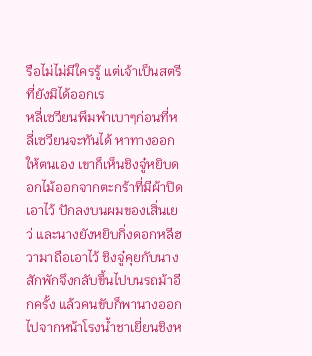รือไม่ไม่มีใครรู้ แต่เจ้าเป็นสตรีที่ยังมิได้ออกเร
หลี่เซวียนพึมพำเบาๆก่อนที่หลี่เซวียนจะทันได้ หาทางออกให้ตนเอง เขาก็เห็นชิงจู๋หยิบดอกไม้ออกจากตะกร้าที่มีผ้าปิดเอาไว้ ปักลงบนผมของเสิ่นเยว่ และนางยังหยิบกิ่งดอกหลีฮวามาถือเอาไว้ ชิงจู๋คุยกับนางสักพักจึงกลับขึ้นไปบนรถม้าอีกครั้ง แล้วคนขับก็พานางออกไปจากหน้าโรงน้ำชาเยี่ยนชิงห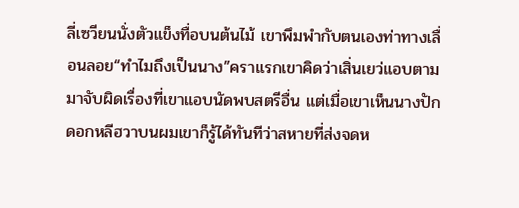ลี่เซวียนนั่งตัวแข็งทื่อบนต้นไม้ เขาพึมพำกับตนเองท่าทางเลื่อนลอย“ทำไมถึงเป็นนาง”คราแรกเขาคิดว่าเสิ่นเยว่แอบตามมาจับผิดเรื่องที่เขาแอบนัดพบสตรีอื่น แต่เมื่อเขาเห็นนางปักดอกหลีฮวาบนผมเขาก็รู้ได้ทันทีว่าสหายที่ส่งจดห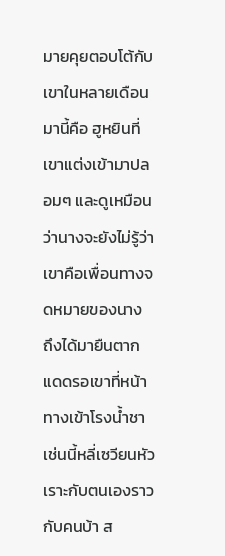มายคุยตอบโต้กับเขาในหลายเดือนมานี้คือ ฮูหยินที่เขาแต่งเข้ามาปลอมๆ และดูเหมือนว่านางจะยังไม่รู้ว่าเขาคือเพื่อนทางจดหมายของนาง ถึงได้มายืนตากแดดรอเขาที่หน้าทางเข้าโรงน้ำชาเช่นนี้หลี่เซวียนหัวเราะกับตนเองราวกับคนบ้า ส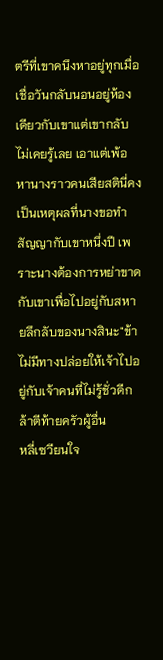ตรีที่เขาคนึงหาอยู่ทุกเมื่อเชื่อวันกลับนอนอยู่ห้องเดียวกับเขาแต่เขากลับไม่เคยรู้เลย เอาแต่เพ้อหานางราวคนเสียสตินี่คงเป็นเหตุผลที่นางขอทำสัญญากับเขาหนึ่งปี เพราะนางต้องการหย่าขาดกับเขาเพื่อไปอยู่กับสหายลึกลับของนางสินะ"ข้าไม่มีทางปล่อยให้เจ้าไปอยู่กับเจ้าคนที่ไม่รู้ชั่วดีกล้าตีท้ายครัวผู้อื่น
หลี่เซวียนใจ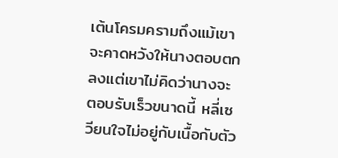เต้นโครมครามถึงแม้เขาจะคาดหวังให้นางตอบตกลงแต่เขาไม่คิดว่านางจะตอบรับเร็วขนาดนี้ หลี่เซวียนใจไม่อยู่กับเนื้อกับตัว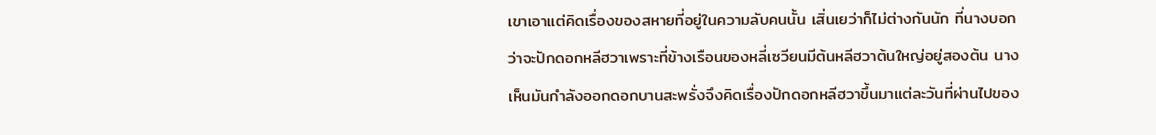เขาเอาแต่คิดเรื่องของสหายที่อยู่ในความลับคนนั้น เสิ่นเยว่าก็ไม่ต่างกันนัก ที่นางบอกว่าจะปักดอกหลีฮวาเพราะที่ข้างเรือนของหลี่เซวียนมีต้นหลีฮวาต้นใหญ่อยู่สองต้น นางเห็นมันกำลังออกดอกบานสะพรั่งจึงคิดเรื่องปักดอกหลีฮวาขึ้นมาแต่ละวันที่ผ่านไปของ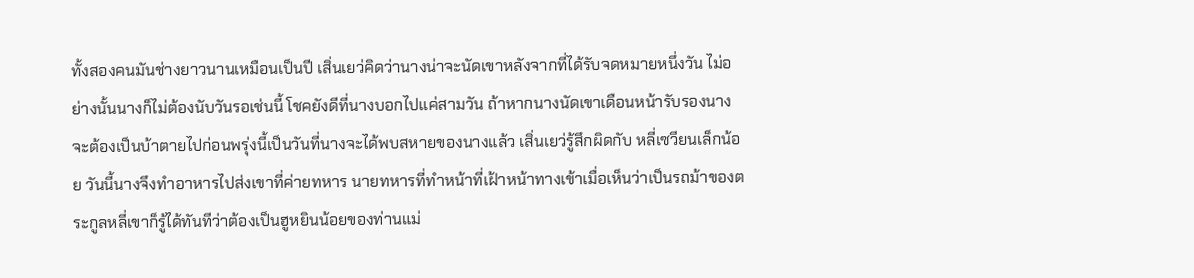ทั้งสองคนมันช่างยาวนานเหมือนเป็นปี เสิ่นเยว่คิดว่านางน่าจะนัดเขาหลังจากที่ได้รับจดหมายหนึ่งวัน ไม่อย่างนั้นนางก็ไม่ต้องนับวันรอเช่นนี้ โชคยังดีที่นางบอกไปแค่สามวัน ถ้าหากนางนัดเขาเดือนหน้ารับรองนางจะต้องเป็นบ้าตายไปก่อนพรุ่งนี้เป็นวันที่นางจะได้พบสหายของนางแล้ว เสิ่นเยว่รู้สึกผิดกับ หลี่เซวียนเล็กน้อย วันนี้นางจึงทำอาหารไปส่งเขาที่ค่ายทหาร นายทหารที่ทำหน้าที่เฝ้าหน้าทางเข้าเมื่อเห็นว่าเป็นรถม้าของตระกูลหลี่เขาก็รู้ได้ทันทีว่าต้องเป็นฮูหยินน้อยของท่านแม่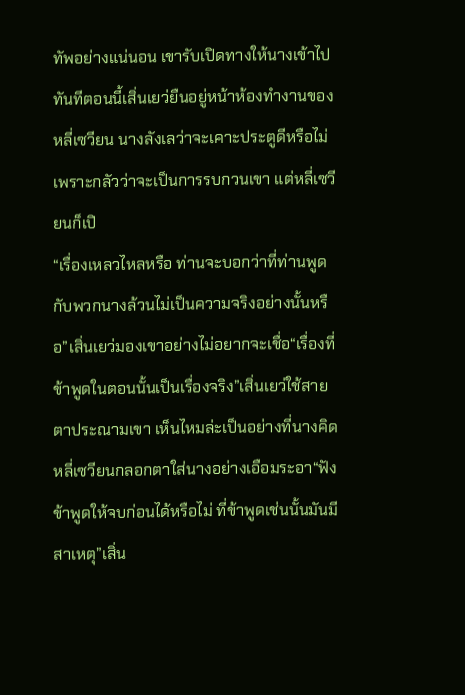ทัพอย่างแน่นอน เขารับเปิดทางให้นางเข้าไปทันทีตอนนี้เสิ่นเยว่ยืนอยู่หน้าห้องทำงานของหลี่เซวียน นางลังเลว่าจะเคาะประตูดีหรือไม่เพราะกลัวว่าจะเป็นการรบกวนเขา แต่หลี่เซวียนก็เปิ
“เรื่องเหลวไหลหรือ ท่านจะบอกว่าที่ท่านพูดกับพวกนางล้วนไม่เป็นความจริงอย่างนั้นหรือ”เสิ่นเยว่มองเขาอย่างไม่อยากจะเชื่อ“เรื่องที่ข้าพูดในตอนนั้นเป็นเรื่องจริง”เสิ่นเยว่ใช้สายตาประณามเขา เห็นไหมล่ะเป็นอย่างที่นางคิด หลี่เซวียนกลอกตาใส่นางอย่างเอือมระอา“ฟังข้าพูดให้จบก่อนได้หรือไม่ ที่ข้าพูดเช่นนั้นมันมีสาเหตุ”เสิ่น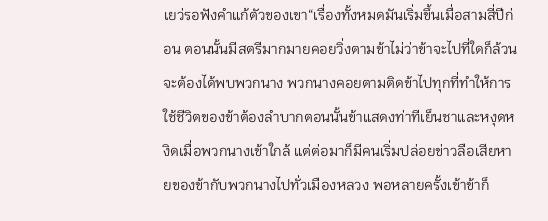เยว่รอฟังคำแก้ตัวของเขา“เรื่องทั้งหมดมันเริ่มขึ้นเมื่อสามสี่ปีก่อน ตอนนั้นมีสตรีมากมายคอยวิ่งตามข้าไม่ว่าข้าจะไปที่ใดก็ล้วนจะต้องได้พบพวกนาง พวกนางคอยตามติดข้าไปทุกที่ทำให้การใช้ชีวิตของข้าต้องลำบากตอนนั้นข้าแสดงท่าทีเย็นชาและหงุดหงิดเมื่อพวกนางเข้าใกล้ แต่ต่อมาก็มีคนเริ่มปล่อยข่าวลือเสียหายของข้ากับพวกนางไปทั่วเมืองหลวง พอหลายครั้งเข้าข้าก็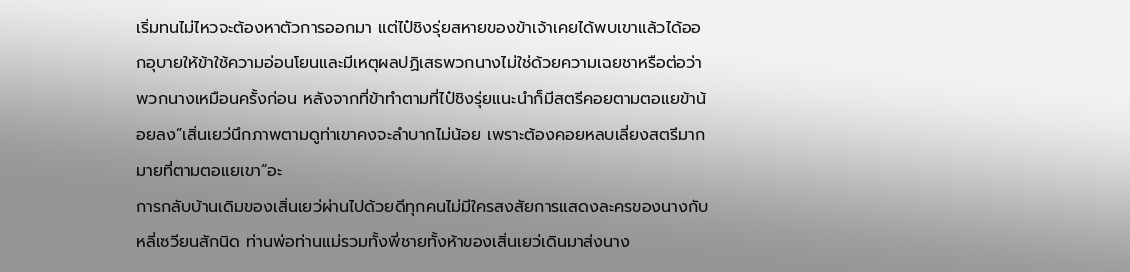เริ่มทนไม่ไหวจะต้องหาตัวการออกมา แต่ไป๋ชิงรุ่ยสหายของข้าเจ้าเคยได้พบเขาแล้วได้ออกอุบายให้ข้าใช้ความอ่อนโยนและมีเหตุผลปฏิเสธพวกนางไม่ใช่ด้วยความเฉยชาหรือต่อว่าพวกนางเหมือนครั้งก่อน หลังจากที่ข้าทำตามที่ไป๋ชิงรุ่ยแนะนำก็มีสตรีคอยตามตอแยข้าน้อยลง”เสิ่นเยว่นึกภาพตามดูท่าเขาคงจะลำบากไม่น้อย เพราะต้องคอยหลบเลี่ยงสตรีมากมายที่ตามตอแยเขา“อะ
การกลับบ้านเดิมของเสิ่นเยว่ผ่านไปด้วยดีทุกคนไม่มีใครสงสัยการแสดงละครของนางกับหลี่เซวียนสักนิด ท่านพ่อท่านแม่รวมทั้งพี่ชายทั้งห้าของเสิ่นเยว่เดินมาส่งนาง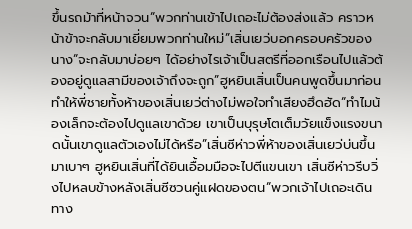ขึ้นรถม้าที่หน้าจวน“พวกท่านเข้าไปเถอะไม่ต้องส่งแล้ว คราวหน้าข้าจะกลับมาเยี่ยมพวกท่านใหม่”เสิ่นเยว่บอกครอบครัวของนาง“จะกลับมาบ่อยๆ ได้อย่างไรเจ้าเป็นสตรีที่ออกเรือนไปแล้วต้องอยู่ดูแลสามีของเจ้าถึงจะถูก”ฮูหยินเสิ่นเป็นคนพูดขึ้นมาก่อน ทำให้พี่ชายทั้งห้าของเสิ่นเยว่ต่างไม่พอใจทำเสียงฮึดฮัด“ทำไมน้องเล็กจะต้องไปดูแลเขาด้วย เขาเป็นบุรุษโตเต็มวัยแข็งแรงขนาดนั้นเขาดูแลตัวเองไม่ได้หรือ”เสิ่นซีห่าวพี่ห้าของเสิ่นเยว่บ่นขึ้นมาเบาๆ ฮูหยินเสิ่นที่ได้ยินเอื้อมมือจะไปตีแขนเขา เสิ่นซีห่าวรีบวิ่งไปหลบข้างหลังเสิ่นซีซวนคู่แฝดของตน“พวกเจ้าไปเถอะเดินทาง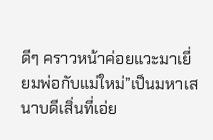ดีๆ คราวหน้าค่อยแวะมาเยี่ยมพ่อกับแม่ใหม่”เป็นมหาเสนาบดีเสิ่นที่เอ่ย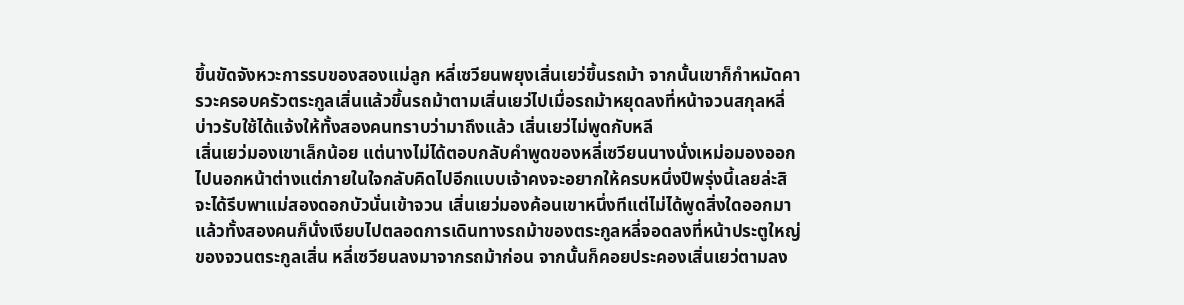ขึ้นขัดจังหวะการรบของสองแม่ลูก หลี่เซวียนพยุงเสิ่นเยว่ขึ้นรถม้า จากนั้นเขาก็กำหมัดคารวะครอบครัวตระกูลเสิ่นแล้วขึ้นรถม้าตามเสิ่นเยว่ไปเมื่อรถม้าหยุดลงที่หน้าจวนสกุลหลี่บ่าวรับใช้ได้แจ้งให้ทั้งสองคนทราบว่ามาถึงแล้ว เสิ่นเยว่ไม่พูดกับหลี
เสิ่นเยว่มองเขาเล็กน้อย แต่นางไม่ได้ตอบกลับคำพูดของหลี่เซวียนนางนั่งเหม่อมองออกไปนอกหน้าต่างแต่ภายในใจกลับคิดไปอีกแบบเจ้าคงจะอยากให้ครบหนึ่งปีพรุ่งนี้เลยล่ะสิ จะได้รีบพาแม่สองดอกบัวนั่นเข้าจวน เสิ่นเยว่มองค้อนเขาหนึ่งทีแต่ไม่ได้พูดสิ่งใดออกมา แล้วทั้งสองคนก็นั่งเงียบไปตลอดการเดินทางรถม้าของตระกูลหลี่จอดลงที่หน้าประตูใหญ่ของจวนตระกูลเสิ่น หลี่เซวียนลงมาจากรถม้าก่อน จากนั้นก็คอยประคองเสิ่นเยว่ตามลง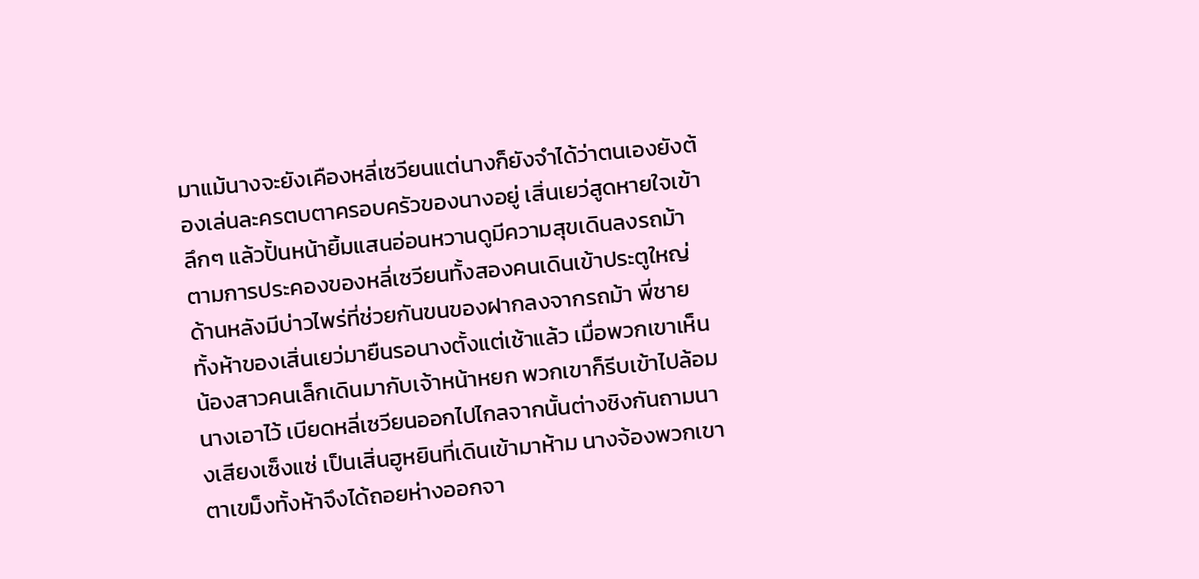มาแม้นางจะยังเคืองหลี่เซวียนแต่นางก็ยังจำได้ว่าตนเองยังต้องเล่นละครตบตาครอบครัวของนางอยู่ เสิ่นเยว่สูดหายใจเข้าลึกๆ แล้วปั้นหน้ายิ้มแสนอ่อนหวานดูมีความสุขเดินลงรถม้าตามการประคองของหลี่เซวียนทั้งสองคนเดินเข้าประตูใหญ่ด้านหลังมีบ่าวไพร่ที่ช่วยกันขนของฝากลงจากรถม้า พี่ชายทั้งห้าของเสิ่นเยว่มายืนรอนางตั้งแต่เช้าแล้ว เมื่อพวกเขาเห็นน้องสาวคนเล็กเดินมากับเจ้าหน้าหยก พวกเขาก็รีบเข้าไปล้อมนางเอาไว้ เบียดหลี่เซวียนออกไปไกลจากนั้นต่างชิงกันถามนางเสียงเซ็งแซ่ เป็นเสิ่นฮูหยินที่เดินเข้ามาห้าม นางจ้องพวกเขาตาเขม็งทั้งห้าจึงได้ถอยห่างออกจา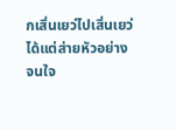กเสิ่นเยว่ไปเสิ่นเยว่ได้แต่ส่ายหัวอย่างจนใจ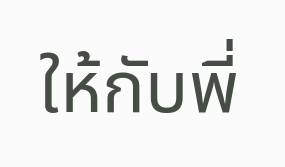ให้กับพี่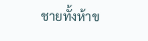ชายทั้งห้าข